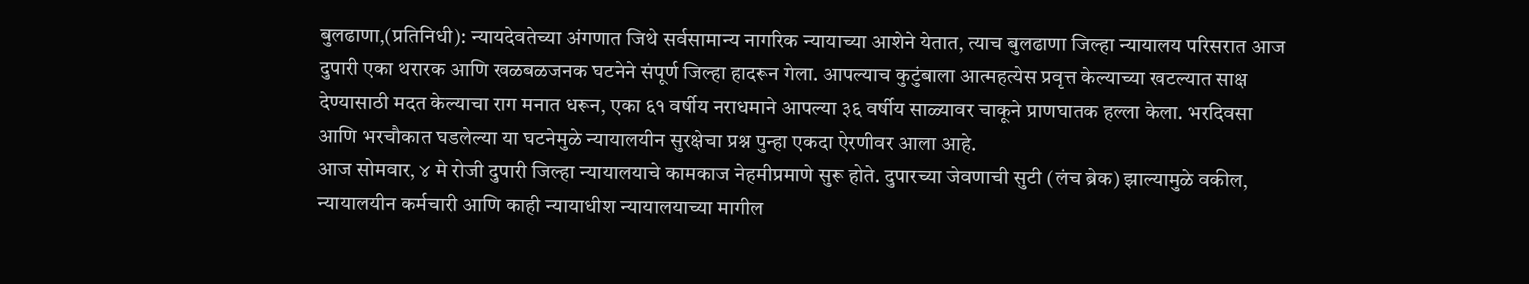बुलढाणा,(प्रतिनिधी): न्यायदेवतेच्या अंगणात जिथे सर्वसामान्य नागरिक न्यायाच्या आशेने येतात, त्याच बुलढाणा जिल्हा न्यायालय परिसरात आज दुपारी एका थरारक आणि खळबळजनक घटनेने संपूर्ण जिल्हा हादरून गेला. आपल्याच कुटुंबाला आत्महत्येस प्रवृत्त केल्याच्या खटल्यात साक्ष देण्यासाठी मदत केल्याचा राग मनात धरून, एका ६१ वर्षीय नराधमाने आपल्या ३६ वर्षीय साळ्यावर चाकूने प्राणघातक हल्ला केला. भरदिवसा आणि भरचौकात घडलेल्या या घटनेमुळे न्यायालयीन सुरक्षेचा प्रश्न पुन्हा एकदा ऐरणीवर आला आहे.
आज सोमवार, ४ मे रोजी दुपारी जिल्हा न्यायालयाचे कामकाज नेहमीप्रमाणे सुरू होते. दुपारच्या जेवणाची सुटी (लंच ब्रेक) झाल्यामुळे वकील, न्यायालयीन कर्मचारी आणि काही न्यायाधीश न्यायालयाच्या मागील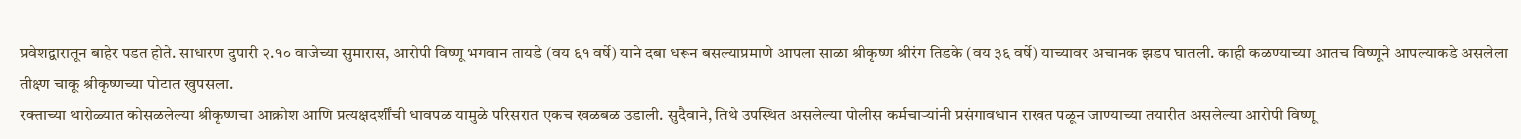प्रवेशद्वारातून बाहेर पडत होते. साधारण दुपारी २.१० वाजेच्या सुमारास, आरोपी विष्णू भगवान तायडे (वय ६१ वर्षे) याने दबा धरून बसल्याप्रमाणे आपला साळा श्रीकृष्ण श्रीरंग तिडके (वय ३६ वर्षे) याच्यावर अचानक झडप घातली. काही कळण्याच्या आतच विष्णूने आपल्याकडे असलेला तीक्ष्ण चाकू श्रीकृष्णच्या पोटात खुपसला.
रक्ताच्या थारोळ्यात कोसळलेल्या श्रीकृष्णचा आक्रोश आणि प्रत्यक्षदर्शींची धावपळ यामुळे परिसरात एकच खळबळ उडाली. सुदैवाने, तिथे उपस्थित असलेल्या पोलीस कर्मचाऱ्यांनी प्रसंगावधान राखत पळून जाण्याच्या तयारीत असलेल्या आरोपी विष्णू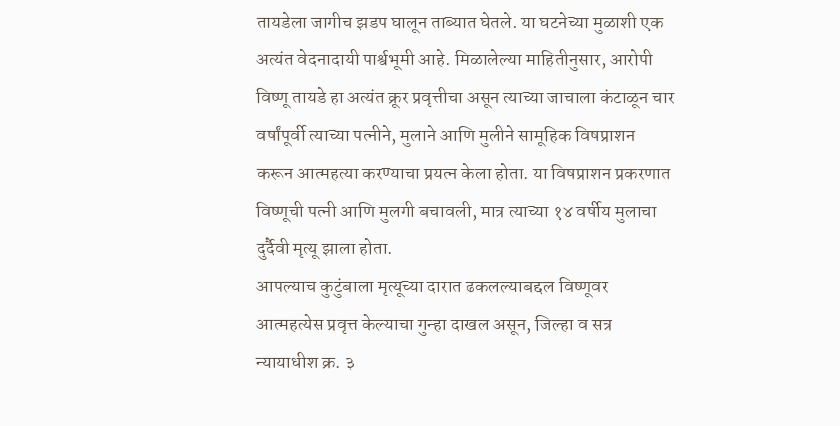तायडेला जागीच झडप घालून ताब्यात घेतले. या घटनेच्या मुळाशी एक अत्यंत वेदनादायी पार्श्वभूमी आहे. मिळालेल्या माहितीनुसार, आरोपी विष्णू तायडे हा अत्यंत क्रूर प्रवृत्तीचा असून त्याच्या जाचाला कंटाळून चार वर्षांपूर्वी त्याच्या पत्नीने, मुलाने आणि मुलीने सामूहिक विषप्राशन करून आत्महत्या करण्याचा प्रयत्न केला होता. या विषप्राशन प्रकरणात विष्णूची पत्नी आणि मुलगी बचावली, मात्र त्याच्या १४ वर्षीय मुलाचा दुर्दैवी मृत्यू झाला होता.
आपल्याच कुटुंबाला मृत्यूच्या दारात ढकलल्याबद्दल विष्णूवर आत्महत्येस प्रवृत्त केल्याचा गुन्हा दाखल असून, जिल्हा व सत्र न्यायाधीश क्र. ३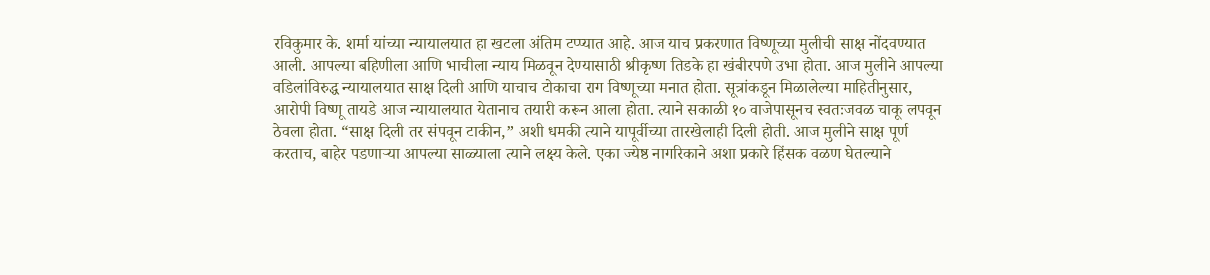रविकुमार के. शर्मा यांच्या न्यायालयात हा खटला अंतिम टप्प्यात आहे. आज याच प्रकरणात विष्णूच्या मुलीची साक्ष नोंदवण्यात आली. आपल्या बहिणीला आणि भाचीला न्याय मिळवून देण्यासाठी श्रीकृष्ण तिडके हा खंबीरपणे उभा होता. आज मुलीने आपल्या वडिलांविरुद्ध न्यायालयात साक्ष दिली आणि याचाच टोकाचा राग विष्णूच्या मनात होता. सूत्रांकडून मिळालेल्या माहितीनुसार, आरोपी विष्णू तायडे आज न्यायालयात येतानाच तयारी करून आला होता. त्याने सकाळी १० वाजेपासूनच स्वतःजवळ चाकू लपवून ठेवला होता. “साक्ष दिली तर संपवून टाकीन,” अशी धमकी त्याने यापूर्वीच्या तारखेलाही दिली होती. आज मुलीने साक्ष पूर्ण करताच, बाहेर पडणाऱ्या आपल्या साळ्याला त्याने लक्ष्य केले. एका ज्येष्ठ नागरिकाने अशा प्रकारे हिंसक वळण घेतल्याने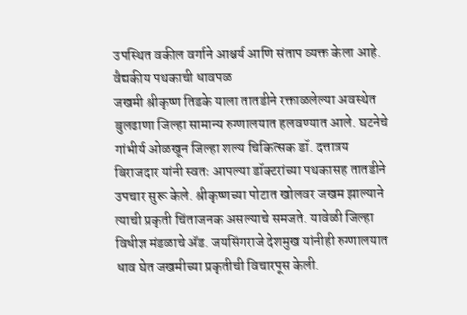उपस्थित वकील वर्गाने आश्चर्य आणि संताप व्यक्त केला आहे.
वैद्यकीय पथकाची धावपळ
जखमी श्रीकृष्ण तिडके याला तातडीने रक्ताळलेल्या अवस्थेत बुलढाणा जिल्हा सामान्य रुग्णालयात हलवण्यात आले. घटनेचे गांभीर्य ओळखून जिल्हा शल्य चिकित्सक डॉ. दत्तात्रय बिराजदार यांनी स्वतः आपल्या डॉक्टरांच्या पथकासह तातडीने उपचार सुरू केले. श्रीकृष्णच्या पोटात खोलवर जखम झाल्याने त्याची प्रकृती चिंताजनक असल्याचे समजते. यावेळी जिल्हा विधीज्ञ मंडळाचे ॲड. जयसिंगराजे देशमुख यांनीही रुग्णालयात धाव घेत जखमीच्या प्रकृतीची विचारपूस केली.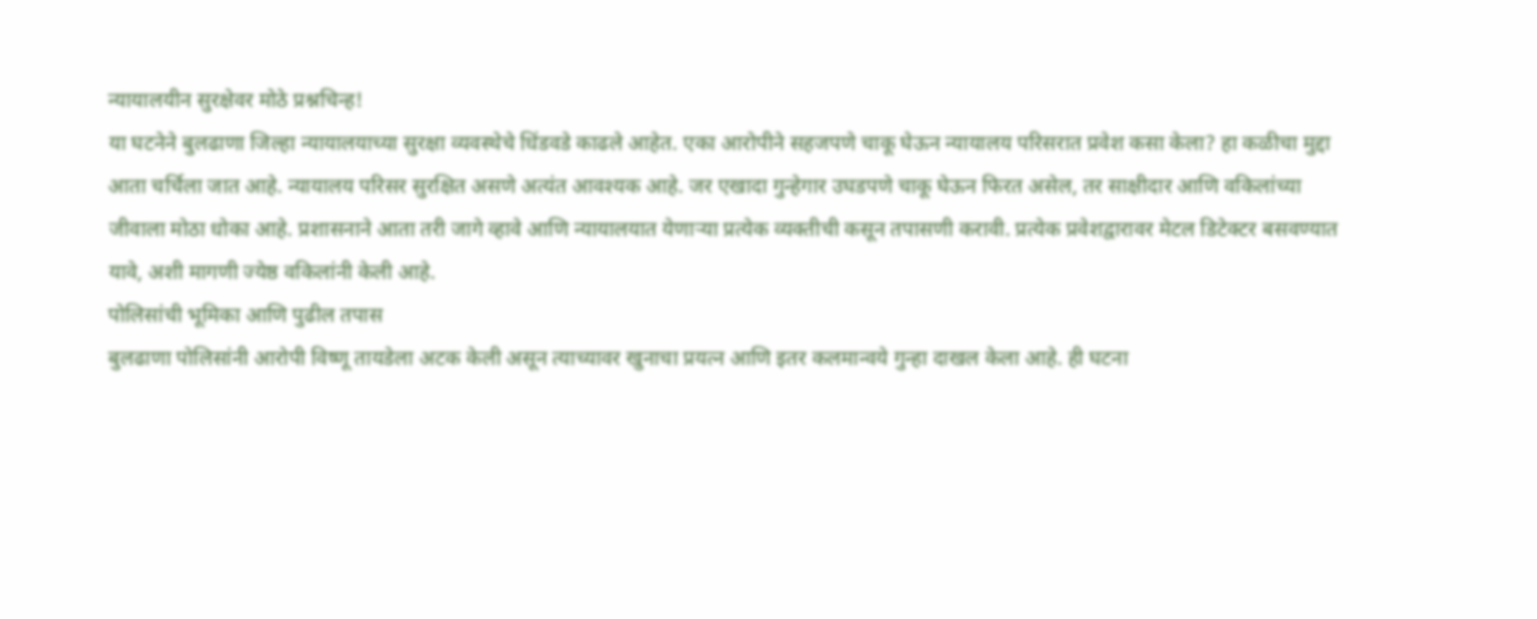न्यायालयीन सुरक्षेवर मोठे प्रश्नचिन्ह!
या घटनेने बुलढाणा जिल्हा न्यायालयाच्या सुरक्षा व्यवस्थेचे धिंडवडे काढले आहेत. एका आरोपीने सहजपणे चाकू घेऊन न्यायालय परिसरात प्रवेश कसा केला? हा कळीचा मुद्दा आता चर्चिला जात आहे. न्यायालय परिसर सुरक्षित असणे अत्यंत आवश्यक आहे. जर एखादा गुन्हेगार उघडपणे चाकू घेऊन फिरत असेल, तर साक्षीदार आणि वकिलांच्या जीवाला मोठा धोका आहे. प्रशासनाने आता तरी जागे व्हावे आणि न्यायालयात येणाऱ्या प्रत्येक व्यक्तीची कसून तपासणी करावी. प्रत्येक प्रवेशद्वारावर मेटल डिटेक्टर बसवण्यात यावे, अशी मागणी ज्येष्ठ वकिलांनी केली आहे.
पोलिसांची भूमिका आणि पुढील तपास
बुलढाणा पोलिसांनी आरोपी विष्णू तायडेला अटक केली असून त्याच्यावर खुनाचा प्रयत्न आणि इतर कलमान्वये गुन्हा दाखल केला आहे. ही घटना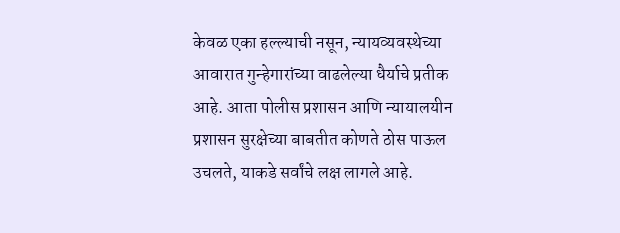केवळ एका हल्ल्याची नसून, न्यायव्यवस्थेच्या आवारात गुन्हेगारांच्या वाढलेल्या धैर्याचे प्रतीक आहे. आता पोलीस प्रशासन आणि न्यायालयीन प्रशासन सुरक्षेच्या बाबतीत कोणते ठोस पाऊल उचलते, याकडे सर्वांचे लक्ष लागले आहे.